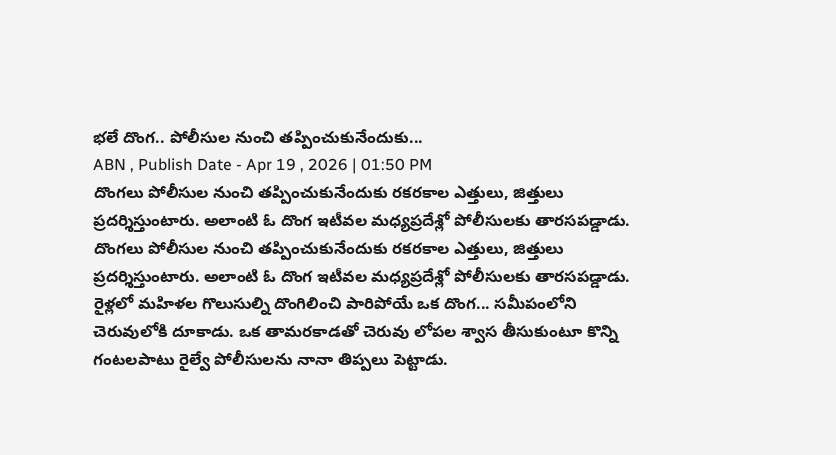భలే దొంగ.. పోలీసుల నుంచి తప్పించుకునేందుకు...
ABN , Publish Date - Apr 19 , 2026 | 01:50 PM
దొంగలు పోలీసుల నుంచి తప్పించుకునేందుకు రకరకాల ఎత్తులు, జిత్తులు ప్రదర్శిస్తుంటారు. అలాంటి ఓ దొంగ ఇటీవల మధ్యప్రదేశ్లో పోలీసులకు తారసపడ్డాడు.
దొంగలు పోలీసుల నుంచి తప్పించుకునేందుకు రకరకాల ఎత్తులు, జిత్తులు ప్రదర్శిస్తుంటారు. అలాంటి ఓ దొంగ ఇటీవల మధ్యప్రదేశ్లో పోలీసులకు తారసపడ్డాడు. రైళ్లలో మహిళల గొలుసుల్ని దొంగిలించి పారిపోయే ఒక దొంగ... సమీపంలోని చెరువులోకి దూకాడు. ఒక తామరకాడతో చెరువు లోపల శ్వాస తీసుకుంటూ కొన్ని గంటలపాటు రైల్వే పోలీసులను నానా తిప్పలు పెట్టాడు.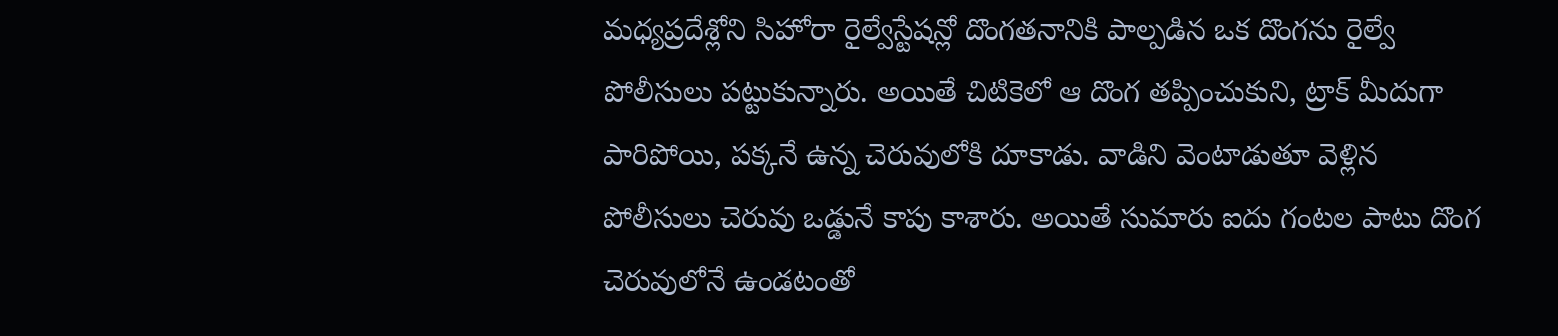మధ్యప్రదేశ్లోని సిహోరా రైల్వేస్టేషన్లో దొంగతనానికి పాల్పడిన ఒక దొంగను రైల్వే పోలీసులు పట్టుకున్నారు. అయితే చిటికెలో ఆ దొంగ తప్పించుకుని, ట్రాక్ మీదుగా పారిపోయి, పక్కనే ఉన్న చెరువులోకి దూకాడు. వాడిని వెంటాడుతూ వెళ్లిన పోలీసులు చెరువు ఒడ్డునే కాపు కాశారు. అయితే సుమారు ఐదు గంటల పాటు దొంగ చెరువులోనే ఉండటంతో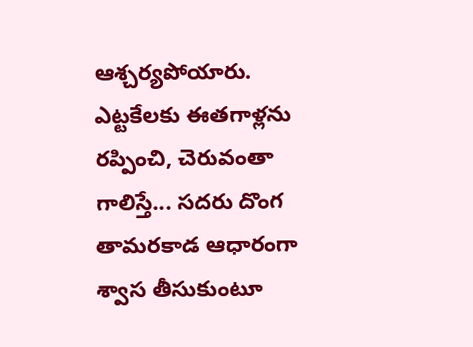ఆశ్చర్యపోయారు. ఎట్టకేలకు ఈతగాళ్లను రప్పించి, చెరువంతా గాలిస్తే... సదరు దొంగ తామరకాడ ఆధారంగా శ్వాస తీసుకుంటూ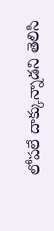లోపలే దాక్కున్నాడని తెలిసి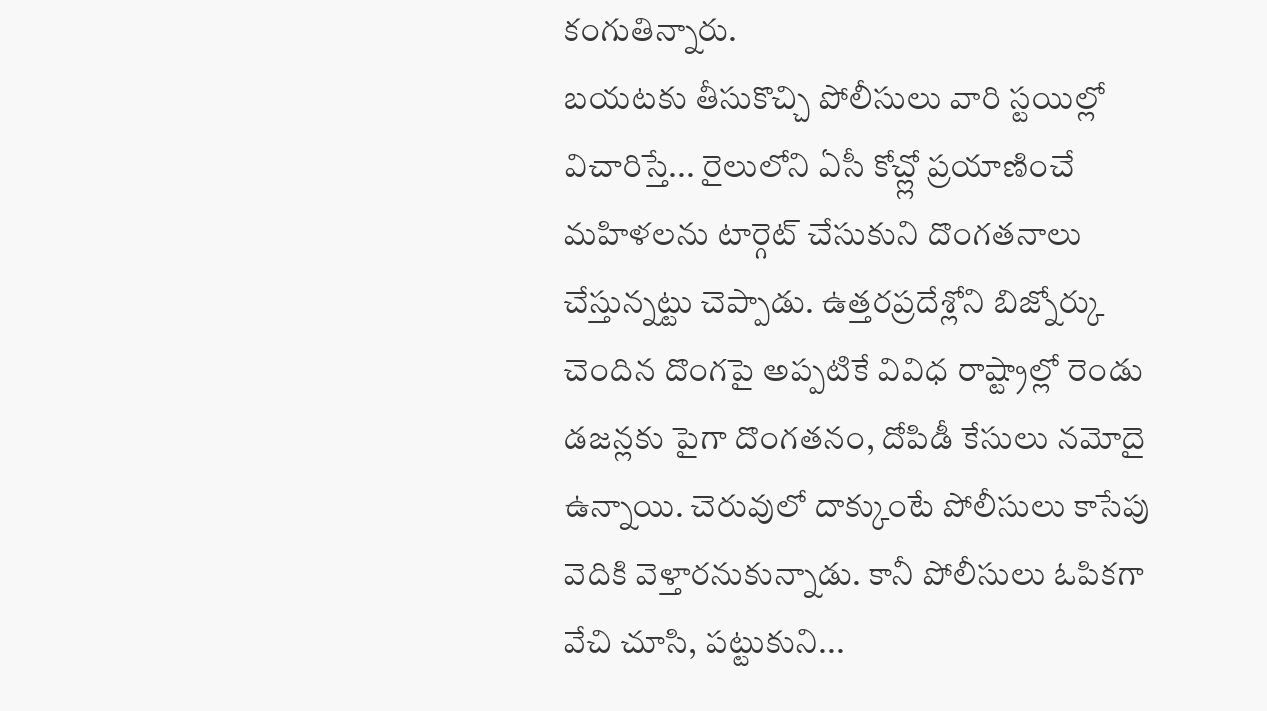కంగుతిన్నారు.
బయటకు తీసుకొచ్చి పోలీసులు వారి స్టయిల్లో విచారిస్తే... రైలులోని ఏసీ కోచ్ల్లో ప్రయాణించే మహిళలను టార్గెట్ చేసుకుని దొంగతనాలు చేస్తున్నట్టు చెప్పాడు. ఉత్తరప్రదేశ్లోని బిజ్నోర్కు చెందిన దొంగపై అప్పటికే వివిధ రాష్ట్రాల్లో రెండు డజన్లకు పైగా దొంగతనం, దోపిడీ కేసులు నమోదై ఉన్నాయి. చెరువులో దాక్కుంటే పోలీసులు కాసేపు వెదికి వెళ్తారనుకున్నాడు. కానీ పోలీసులు ఓపికగా వేచి చూసి, పట్టుకుని...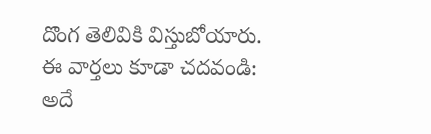దొంగ తెలివికి విస్తుబోయారు.
ఈ వార్తలు కూడా చదవండి:
అదే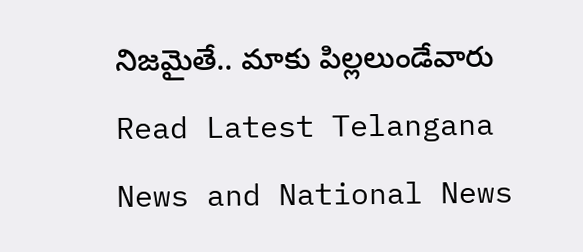నిజమైతే.. మాకు పిల్లలుండేవారు
Read Latest Telangana News and National News